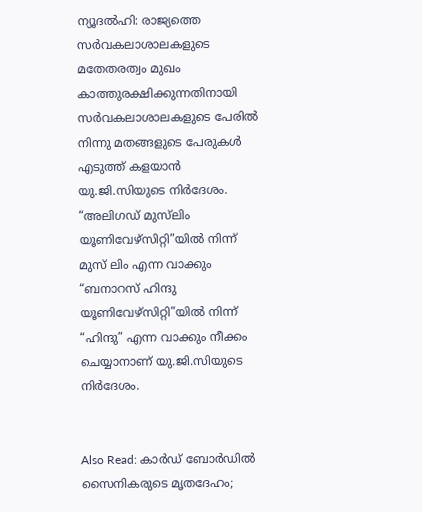ന്യൂദല്‍ഹി: രാജ്യത്തെ സര്‍വകലാശാലകളുടെ മതേതരത്വം മുഖം കാത്തുരക്ഷിക്കുന്നതിനായി സര്‍വകലാശാലകളുടെ പേരില്‍ നിന്നു മതങ്ങളുടെ പേരുകള്‍ എടുത്ത് കളയാന്‍ യു.ജി.സിയുടെ നിര്‍ദേശം. “അലിഗഡ് മുസ്‌ലിം യൂണിവേഴ്‌സിറ്റി”യില്‍ നിന്ന് മുസ് ലിം എന്ന വാക്കും “ബനാറസ് ഹിന്ദു യൂണിവേഴ്‌സിറ്റി”യില്‍ നിന്ന് “ഹിന്ദു” എന്ന വാക്കും നീക്കം ചെയ്യാനാണ് യു.ജി.സിയുടെ നിര്‍ദേശം.


Also Read: കാര്‍ഡ് ബോര്‍ഡില്‍ സൈനികരുടെ മൃതദേഹം;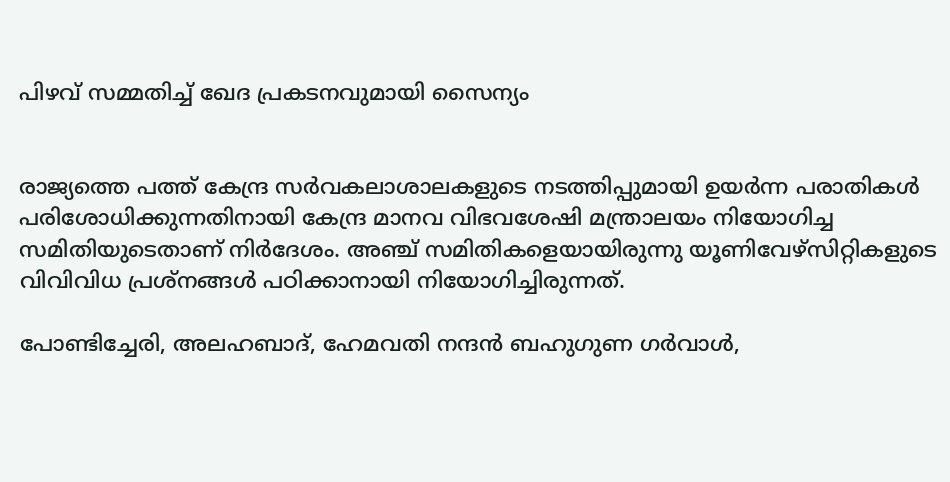പിഴവ് സമ്മതിച്ച് ഖേദ പ്രകടനവുമായി സൈന്യം


രാജ്യത്തെ പത്ത് കേന്ദ്ര സര്‍വകലാശാലകളുടെ നടത്തിപ്പുമായി ഉയര്‍ന്ന പരാതികള്‍ പരിശോധിക്കുന്നതിനായി കേന്ദ്ര മാനവ വിഭവശേഷി മന്ത്രാലയം നിയോഗിച്ച സമിതിയുടെതാണ് നിര്‍ദേശം. അഞ്ച് സമിതികളെയായിരുന്നു യൂണിവേഴ്‌സിറ്റികളുടെ വിവിവിധ പ്രശ്‌നങ്ങള്‍ പഠിക്കാനായി നിയോഗിച്ചിരുന്നത്.

പോണ്ടിച്ചേരി, അലഹബാദ്, ഹേമവതി നന്ദന്‍ ബഹുഗുണ ഗര്‍വാള്‍,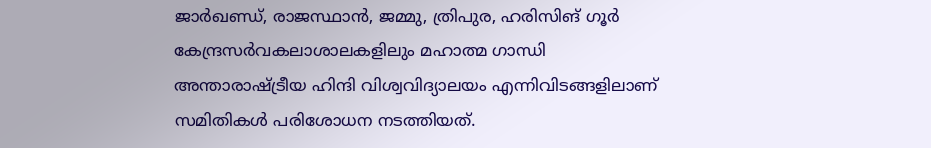ജാര്‍ഖണ്ഡ്, രാജസ്ഥാന്‍, ജമ്മു, ത്രിപുര, ഹരിസിങ് ഗൂര്‍ കേന്ദ്രസര്‍വകലാശാലകളിലും മഹാത്മ ഗാന്ധി അന്താരാഷ്ട്രീയ ഹിന്ദി വിശ്വവിദ്യാലയം എന്നിവിടങ്ങളിലാണ് സമിതികള്‍ പരിശോധന നടത്തിയത്.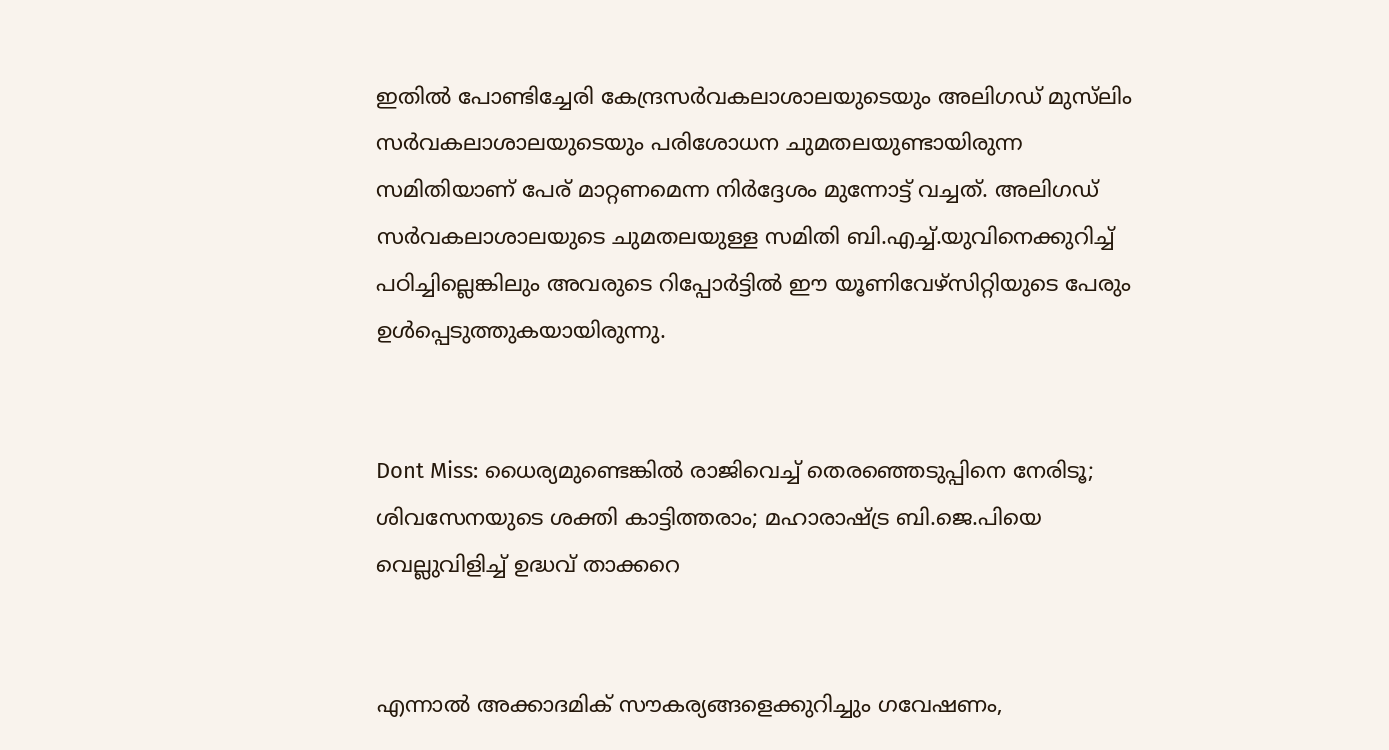ഇതില്‍ പോണ്ടിച്ചേരി കേന്ദ്രസര്‍വകലാശാലയുടെയും അലിഗഡ് മുസ്‌ലിം സര്‍വകലാശാലയുടെയും പരിശോധന ചുമതലയുണ്ടായിരുന്ന സമിതിയാണ് പേര് മാറ്റണമെന്ന നിര്‍ദ്ദേശം മുന്നോട്ട് വച്ചത്. അലിഗഡ് സര്‍വകലാശാലയുടെ ചുമതലയുള്ള സമിതി ബി.എച്ച്.യുവിനെക്കുറിച്ച് പഠിച്ചില്ലെങ്കിലും അവരുടെ റിപ്പോര്‍ട്ടില്‍ ഈ യൂണിവേഴ്‌സിറ്റിയുടെ പേരും ഉള്‍പ്പെടുത്തുകയായിരുന്നു.


Dont Miss: ധൈര്യമുണ്ടെങ്കില്‍ രാജിവെച്ച് തെരഞ്ഞെടുപ്പിനെ നേരിടൂ; ശിവസേനയുടെ ശക്തി കാട്ടിത്തരാം; മഹാരാഷ്ട്ര ബി.ജെ.പിയെ വെല്ലുവിളിച്ച് ഉദ്ധവ് താക്കറെ


എന്നാല്‍ അക്കാദമിക് സൗകര്യങ്ങളെക്കുറിച്ചും ഗവേഷണം,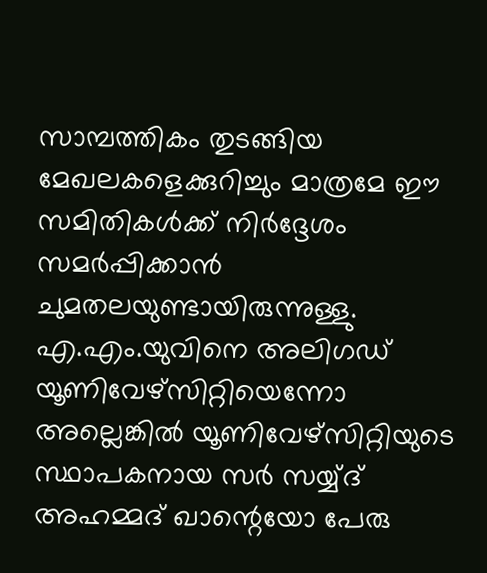സാമ്പത്തികം തുടങ്ങിയ മേഖലകളെക്കുറിച്ചും മാത്രമേ ഈ സമിതികള്‍ക്ക് നിര്‍ദ്ദേശം സമര്‍പ്പിക്കാന്‍ ചുമതലയുണ്ടായിരുന്നുള്ളു. എ.എം.യുവിനെ അലിഗഡ് യൂണിവേഴ്‌സിറ്റിയെന്നോ അല്ലെങ്കില്‍ യൂണിവേഴ്‌സിറ്റിയുടെ സ്ഥാപകനായ സര്‍ സയ്യ്ദ് അഹമ്മദ് ഖാന്റെയോ പേരു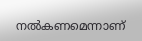നല്‍കണമെന്നാണ്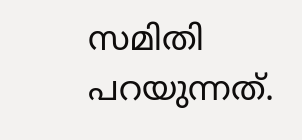സമിതി പറയുന്നത്.